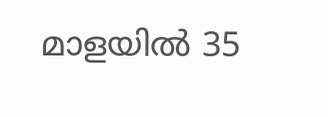മാളയിൽ 35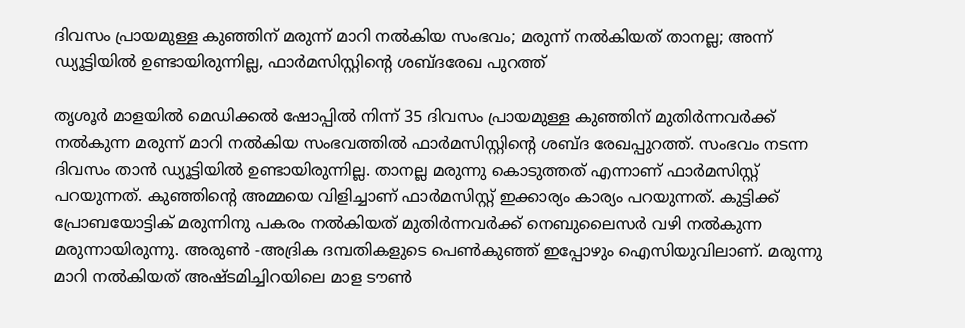ദിവസം പ്രായമുള്ള കുഞ്ഞിന് മരുന്ന് മാറി നൽകിയ സംഭവം; മരുന്ന് നൽകിയത് താനല്ല; അന്ന് ഡ്യൂട്ടിയിൽ ഉണ്ടായിരുന്നില്ല, ഫാർമസിസ്റ്റിന്റെ ശബ്ദരേഖ പുറത്ത്

തൃശൂർ മാളയിൽ മെഡിക്കൽ ഷോപ്പിൽ നിന്ന് 35 ദിവസം പ്രായമുള്ള കുഞ്ഞിന് മുതിർന്നവർക്ക് നൽകുന്ന മരുന്ന് മാറി നൽകിയ സംഭവത്തിൽ ഫാർമസിസ്റ്റിന്റെ ശബ്ദ രേഖപ്പുറത്ത്. സംഭവം നടന്ന ദിവസം താൻ ഡ്യൂട്ടിയിൽ ഉണ്ടായിരുന്നില്ല. താനല്ല മരുന്നു കൊടുത്തത് എന്നാണ് ഫാർമസിസ്റ്റ് പറയുന്നത്. കുഞ്ഞിന്റെ അമ്മയെ വിളിച്ചാണ് ഫാർമസിസ്റ്റ് ഇക്കാര്യം കാര്യം പറയുന്നത്. കുട്ടിക്ക് പ്രോബയോട്ടിക് മരുന്നിനു പകരം നൽകിയത് മുതിർന്നവർക്ക് നെബുലൈസർ വഴി നൽകുന്ന മരുന്നായിരുന്നു. അരുൺ -അദ്രിക ദമ്പതികളുടെ പെൺകുഞ്ഞ് ഇപ്പോഴും ഐസിയുവിലാണ്. മരുന്നു മാറി നൽകിയത് അഷ്ടമിച്ചിറയിലെ മാള ടൗൺ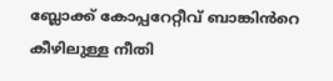ബ്ലോക്ക് കോപ്പറേറ്റീവ് ബാങ്കിൻറെ കീഴിലുള്ള നീതി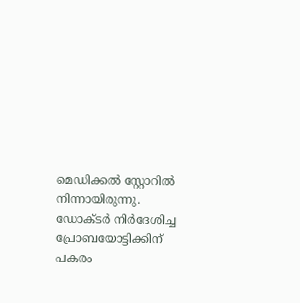മെഡിക്കൽ സ്റ്റോറിൽ നിന്നായിരുന്നു.
ഡോക്ടർ നിർദേശിച്ച പ്രോബയോട്ടിക്കിന് പകരം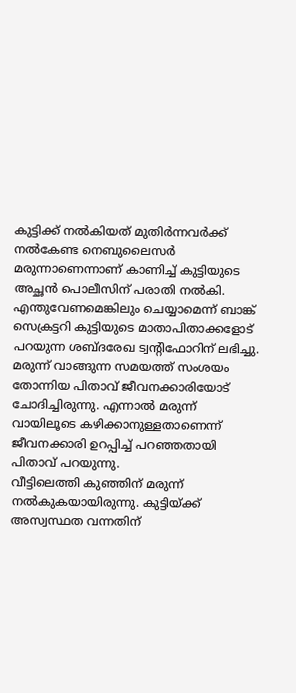കുട്ടിക്ക് നൽകിയത് മുതിർന്നവർക്ക് നൽകേണ്ട നെബുലൈസർ മരുന്നാണെന്നാണ് കാണിച്ച് കുട്ടിയുടെ അച്ഛൻ പൊലീസിന് പരാതി നൽകി. എന്തുവേണമെങ്കിലും ചെയ്യാമെന്ന് ബാങ്ക് സെക്രട്ടറി കുട്ടിയുടെ മാതാപിതാക്കളോട് പറയുന്ന ശബ്ദരേഖ ട്വന്റിഫോറിന് ലഭിച്ചു.
മരുന്ന് വാങ്ങുന്ന സമയത്ത് സംശയം തോന്നിയ പിതാവ് ജീവനക്കാരിയോട് ചോദിച്ചിരുന്നു. എന്നാൽ മരുന്ന് വായിലൂടെ കഴിക്കാനുള്ളതാണെന്ന് ജീവനക്കാരി ഉറപ്പിച്ച് പറഞ്ഞതായി പിതാവ് പറയുന്നു.
വീട്ടിലെത്തി കുഞ്ഞിന് മരുന്ന് നൽകുകയായിരുന്നു. കുട്ടിയ്ക്ക് അസ്വസ്ഥത വന്നതിന്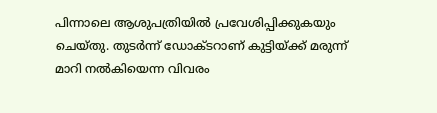പിന്നാലെ ആശുപത്രിയിൽ പ്രവേശിപ്പിക്കുകയും ചെയ്തു. തുടർന്ന് ഡോക്ടറാണ് കുട്ടിയ്ക്ക് മരുന്ന് മാറി നൽകിയെന്ന വിവരം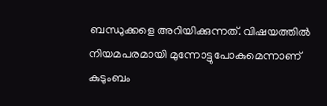ബന്ധുക്കളെ അറിയിക്കുന്നത്. വിഷയത്തിൽ നിയമപരമായി മുന്നോട്ടുപോകുമെന്നാണ് കുടുംബം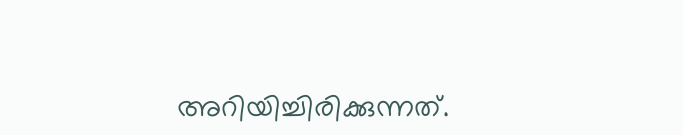അറിയിച്ചിരിക്കുന്നത്.